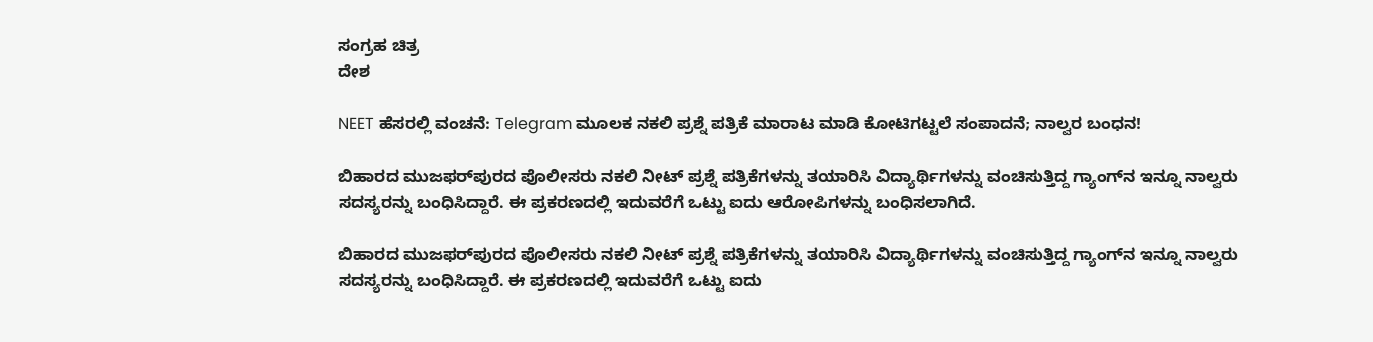ಸಂಗ್ರಹ ಚಿತ್ರ
ದೇಶ

NEET ಹೆಸರಲ್ಲಿ ವಂಚನೆ: Telegram ಮೂಲಕ ನಕಲಿ ಪ್ರಶ್ನೆ ಪತ್ರಿಕೆ ಮಾರಾಟ ಮಾಡಿ ಕೋಟಿಗಟ್ಟಲೆ ಸಂಪಾದನೆ; ನಾಲ್ವರ ಬಂಧನ!

ಬಿಹಾರದ ಮುಜಫರ್‌ಪುರದ ಪೊಲೀಸರು ನಕಲಿ ನೀಟ್ ಪ್ರಶ್ನೆ ಪತ್ರಿಕೆಗಳನ್ನು ತಯಾರಿಸಿ ವಿದ್ಯಾರ್ಥಿಗಳನ್ನು ವಂಚಿಸುತ್ತಿದ್ದ ಗ್ಯಾಂಗ್‌ನ ಇನ್ನೂ ನಾಲ್ವರು ಸದಸ್ಯರನ್ನು ಬಂಧಿಸಿದ್ದಾರೆ. ಈ ಪ್ರಕರಣದಲ್ಲಿ ಇದುವರೆಗೆ ಒಟ್ಟು ಐದು ಆರೋಪಿಗಳನ್ನು ಬಂಧಿಸಲಾಗಿದೆ.

ಬಿಹಾರದ ಮುಜಫರ್‌ಪುರದ ಪೊಲೀಸರು ನಕಲಿ ನೀಟ್ ಪ್ರಶ್ನೆ ಪತ್ರಿಕೆಗಳನ್ನು ತಯಾರಿಸಿ ವಿದ್ಯಾರ್ಥಿಗಳನ್ನು ವಂಚಿಸುತ್ತಿದ್ದ ಗ್ಯಾಂಗ್‌ನ ಇನ್ನೂ ನಾಲ್ವರು ಸದಸ್ಯರನ್ನು ಬಂಧಿಸಿದ್ದಾರೆ. ಈ ಪ್ರಕರಣದಲ್ಲಿ ಇದುವರೆಗೆ ಒಟ್ಟು ಐದು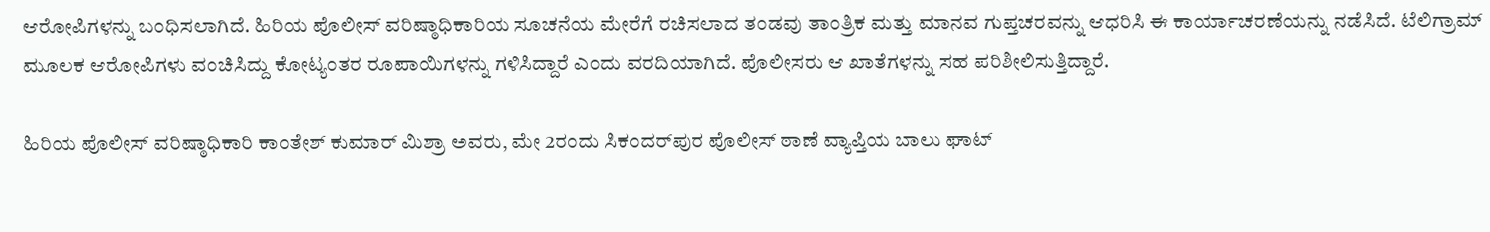ಆರೋಪಿಗಳನ್ನು ಬಂಧಿಸಲಾಗಿದೆ. ಹಿರಿಯ ಪೊಲೀಸ್ ವರಿಷ್ಠಾಧಿಕಾರಿಯ ಸೂಚನೆಯ ಮೇರೆಗೆ ರಚಿಸಲಾದ ತಂಡವು ತಾಂತ್ರಿಕ ಮತ್ತು ಮಾನವ ಗುಪ್ತಚರವನ್ನು ಆಧರಿಸಿ ಈ ಕಾರ್ಯಾಚರಣೆಯನ್ನು ನಡೆಸಿದೆ. ಟೆಲಿಗ್ರಾಮ್ ಮೂಲಕ ಆರೋಪಿಗಳು ವಂಚಿಸಿದ್ದು ಕೋಟ್ಯಂತರ ರೂಪಾಯಿಗಳನ್ನು ಗಳಿಸಿದ್ದಾರೆ ಎಂದು ವರದಿಯಾಗಿದೆ. ಪೊಲೀಸರು ಆ ಖಾತೆಗಳನ್ನು ಸಹ ಪರಿಶೀಲಿಸುತ್ತಿದ್ದಾರೆ.

ಹಿರಿಯ ಪೊಲೀಸ್ ವರಿಷ್ಠಾಧಿಕಾರಿ ಕಾಂತೇಶ್ ಕುಮಾರ್ ಮಿಶ್ರಾ ಅವರು, ಮೇ 2ರಂದು ಸಿಕಂದರ್‌ಪುರ ಪೊಲೀಸ್ ಠಾಣೆ ವ್ಯಾಪ್ತಿಯ ಬಾಲು ಘಾಟ್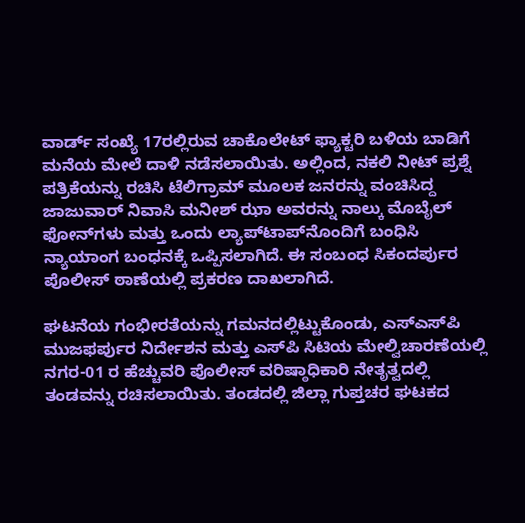ವಾರ್ಡ್ ಸಂಖ್ಯೆ 17ರಲ್ಲಿರುವ ಚಾಕೊಲೇಟ್ ಫ್ಯಾಕ್ಟರಿ ಬಳಿಯ ಬಾಡಿಗೆ ಮನೆಯ ಮೇಲೆ ದಾಳಿ ನಡೆಸಲಾಯಿತು. ಅಲ್ಲಿಂದ, ನಕಲಿ ನೀಟ್ ಪ್ರಶ್ನೆ ಪತ್ರಿಕೆಯನ್ನು ರಚಿಸಿ ಟೆಲಿಗ್ರಾಮ್ ಮೂಲಕ ಜನರನ್ನು ವಂಚಿಸಿದ್ದ ಜಾಜುವಾರ್ ನಿವಾಸಿ ಮನೀಶ್ ಝಾ ಅವರನ್ನು ನಾಲ್ಕು ಮೊಬೈಲ್ ಫೋನ್‌ಗಳು ಮತ್ತು ಒಂದು ಲ್ಯಾಪ್‌ಟಾಪ್‌ನೊಂದಿಗೆ ಬಂಧಿಸಿ ನ್ಯಾಯಾಂಗ ಬಂಧನಕ್ಕೆ ಒಪ್ಪಿಸಲಾಗಿದೆ. ಈ ಸಂಬಂಧ ಸಿಕಂದರ್ಪುರ ಪೊಲೀಸ್ ಠಾಣೆಯಲ್ಲಿ ಪ್ರಕರಣ ದಾಖಲಾಗಿದೆ.

ಘಟನೆಯ ಗಂಭೀರತೆಯನ್ನು ಗಮನದಲ್ಲಿಟ್ಟುಕೊಂಡು, ಎಸ್‌ಎಸ್‌ಪಿ ಮುಜಫರ್ಪುರ ನಿರ್ದೇಶನ ಮತ್ತು ಎಸ್‌ಪಿ ಸಿಟಿಯ ಮೇಲ್ವಿಚಾರಣೆಯಲ್ಲಿ ನಗರ-01 ರ ಹೆಚ್ಚುವರಿ ಪೊಲೀಸ್ ವರಿಷ್ಠಾಧಿಕಾರಿ ನೇತೃತ್ವದಲ್ಲಿ ತಂಡವನ್ನು ರಚಿಸಲಾಯಿತು. ತಂಡದಲ್ಲಿ ಜಿಲ್ಲಾ ಗುಪ್ತಚರ ಘಟಕದ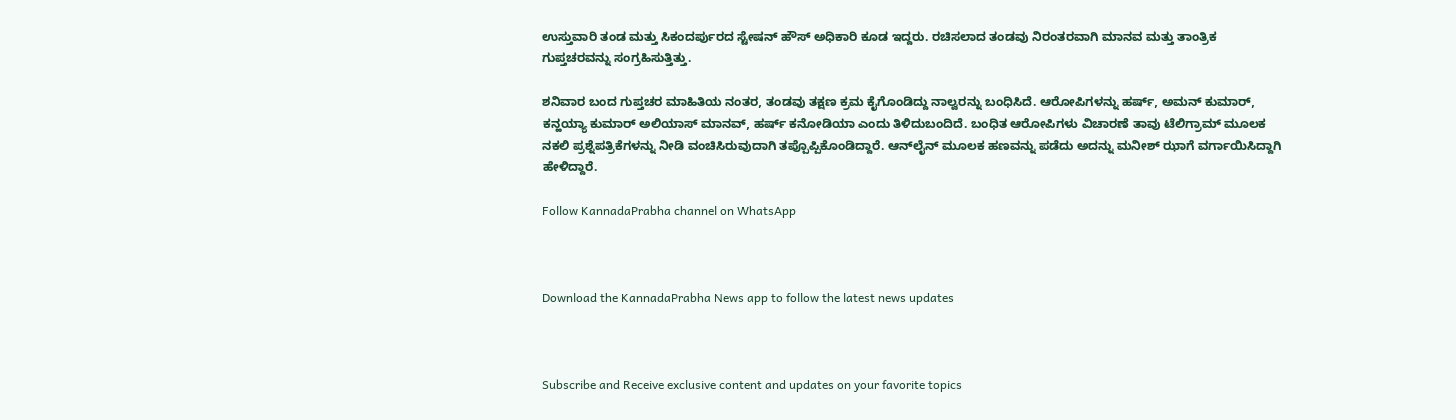ಉಸ್ತುವಾರಿ ತಂಡ ಮತ್ತು ಸಿಕಂದರ್ಪುರದ ಸ್ಟೇಷನ್ ಹೌಸ್ ಅಧಿಕಾರಿ ಕೂಡ ಇದ್ದರು. ರಚಿಸಲಾದ ತಂಡವು ನಿರಂತರವಾಗಿ ಮಾನವ ಮತ್ತು ತಾಂತ್ರಿಕ ಗುಪ್ತಚರವನ್ನು ಸಂಗ್ರಹಿಸುತ್ತಿತ್ತು.

ಶನಿವಾರ ಬಂದ ಗುಪ್ತಚರ ಮಾಹಿತಿಯ ನಂತರ, ತಂಡವು ತಕ್ಷಣ ಕ್ರಮ ಕೈಗೊಂಡಿದ್ದು ನಾಲ್ವರನ್ನು ಬಂಧಿಸಿದೆ. ಆರೋಪಿಗಳನ್ನು ಹರ್ಷ್, ಅಮನ್ ಕುಮಾರ್, ಕನ್ಹಯ್ಯಾ ಕುಮಾರ್ ಅಲಿಯಾಸ್ ಮಾನವ್, ಹರ್ಷ್ ಕನೋಡಿಯಾ ಎಂದು ತಿಳಿದುಬಂದಿದೆ. ಬಂಧಿತ ಆರೋಪಿಗಳು ವಿಚಾರಣೆ ತಾವು ಟೆಲಿಗ್ರಾಮ್ ಮೂಲಕ ನಕಲಿ ಪ್ರಶ್ನೆಪತ್ರಿಕೆಗಳನ್ನು ನೀಡಿ ವಂಚಿಸಿರುವುದಾಗಿ ತಪ್ಪೊಪ್ಪಿಕೊಂಡಿದ್ದಾರೆ. ಆನ್‌ಲೈನ್ ಮೂಲಕ ಹಣವನ್ನು ಪಡೆದು ಅದನ್ನು ಮನೀಶ್ ಝಾಗೆ ವರ್ಗಾಯಿಸಿದ್ದಾಗಿ ಹೇಳಿದ್ದಾರೆ.

Follow KannadaPrabha channel on WhatsApp



Download the KannadaPrabha News app to follow the latest news updates



Subscribe and Receive exclusive content and updates on your favorite topics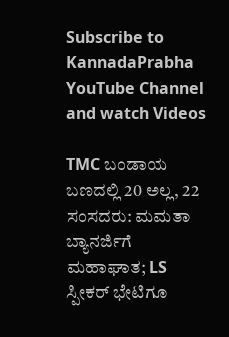Subscribe to KannadaPrabha YouTube Channel and watch Videos

TMC ಬಂಡಾಯ ಬಣದಲ್ಲಿ 20 ಅಲ್ಲ, 22 ಸಂಸದರು: ಮಮತಾ ಬ್ಯಾನರ್ಜಿಗೆ ಮಹಾಘಾತ; LS ಸ್ಪೀಕರ್ ಭೇಟಿಗೂ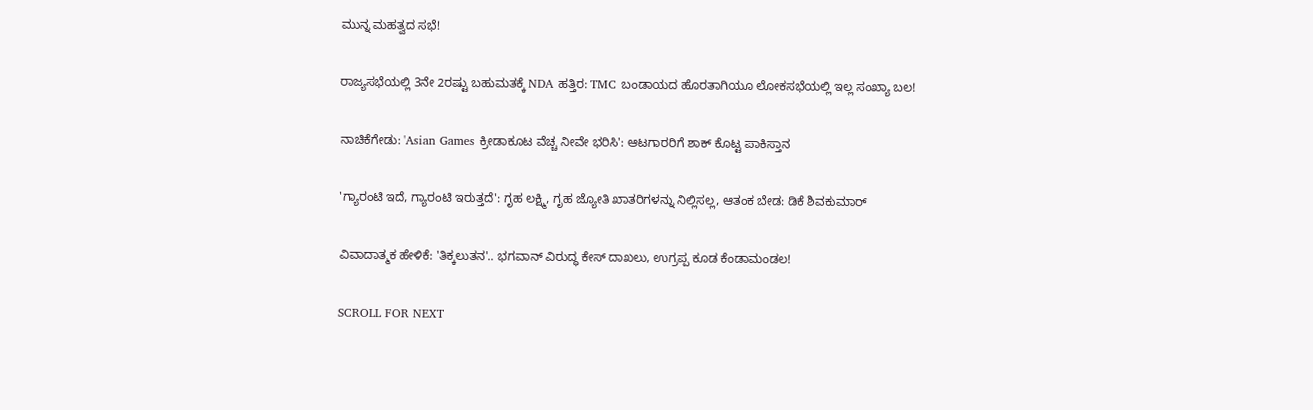ಮುನ್ನ ಮಹತ್ವದ ಸಭೆ!

ರಾಜ್ಯಸಭೆಯಲ್ಲಿ 3ನೇ 2ರಷ್ಟು ಬಹುಮತಕ್ಕೆ NDA ಹತ್ತಿರ: TMC ಬಂಡಾಯದ ಹೊರತಾಗಿಯೂ ಲೋಕಸಭೆಯಲ್ಲಿ ಇಲ್ಲ ಸಂಖ್ಯಾ ಬಲ!

ನಾಚಿಕೆಗೇಡು: 'Asian Games ಕ್ರೀಡಾಕೂಟ ವೆಚ್ಚ ನೀವೇ ಭರಿಸಿ': ಆಟಗಾರರಿಗೆ ಶಾಕ್ ಕೊಟ್ಟ ಪಾಕಿಸ್ತಾನ

'ಗ್ಯಾರಂಟಿ ಇದೆ, ಗ್ಯಾರಂಟಿ ಇರುತ್ತದೆ': ಗೃಹ ಲಕ್ಷ್ಮಿ, ಗೃಹ ಜ್ಯೋತಿ ಖಾತರಿಗಳನ್ನು ನಿಲ್ಲಿಸಲ್ಲ, ಆತಂಕ ಬೇಡ: ಡಿಕೆ ಶಿವಕುಮಾರ್

ವಿವಾದಾತ್ಮಕ ಹೇಳಿಕೆ: 'ತಿಕ್ಕಲುತನ'.. ಭಗವಾನ್ ವಿರುದ್ಧ ಕೇಸ್ ದಾಖಲು, ಉಗ್ರಪ್ಪ ಕೂಡ ಕೆಂಡಾಮಂಡಲ!

SCROLL FOR NEXT